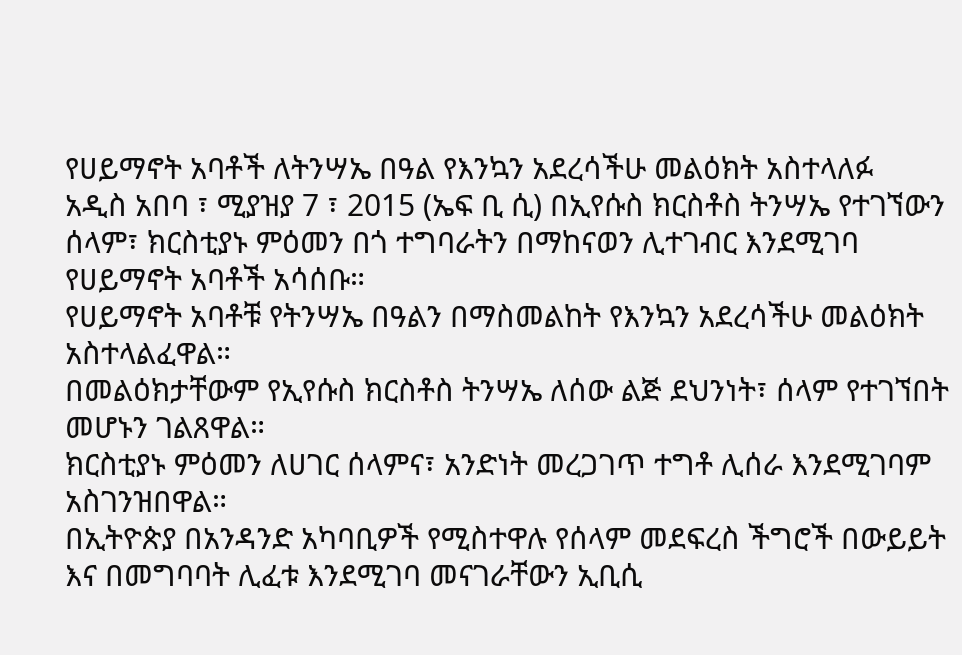የሀይማኖት አባቶች ለትንሣኤ በዓል የእንኳን አደረሳችሁ መልዕክት አስተላለፉ
አዲስ አበባ ፣ ሚያዝያ 7 ፣ 2015 (ኤፍ ቢ ሲ) በኢየሱስ ክርስቶስ ትንሣኤ የተገኘውን ሰላም፣ ክርስቲያኑ ምዕመን በጎ ተግባራትን በማከናወን ሊተገብር እንደሚገባ የሀይማኖት አባቶች አሳሰቡ።
የሀይማኖት አባቶቹ የትንሣኤ በዓልን በማስመልከት የእንኳን አደረሳችሁ መልዕክት አስተላልፈዋል።
በመልዕክታቸውም የኢየሱስ ክርስቶስ ትንሣኤ ለሰው ልጅ ደህንነት፣ ሰላም የተገኘበት መሆኑን ገልጸዋል።
ክርስቲያኑ ምዕመን ለሀገር ሰላምና፣ አንድነት መረጋገጥ ተግቶ ሊሰራ እንደሚገባም አስገንዝበዋል።
በኢትዮጵያ በአንዳንድ አካባቢዎች የሚስተዋሉ የሰላም መደፍረስ ችግሮች በውይይት እና በመግባባት ሊፈቱ እንደሚገባ መናገራቸውን ኢቢሲ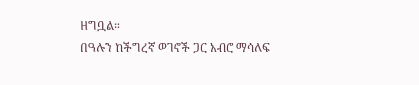ዘግቧል።
በዓሉን ከችግረኛ ወገኖች ጋር አብሮ ማሳለፍ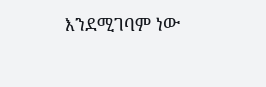እንደሚገባም ነው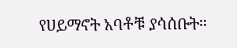የሀይማኖት አባቶቹ ያሳሰቡት።